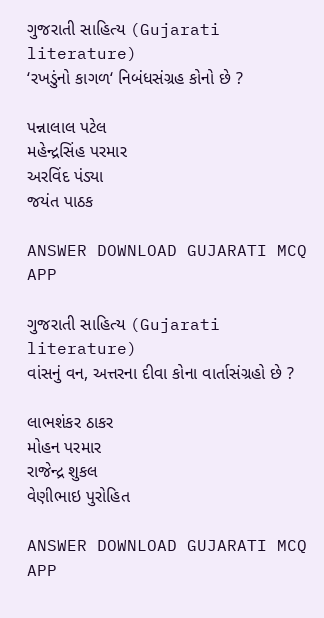ગુજરાતી સાહિત્ય (Gujarati literature)
‘રખડુંનો કાગળ‘ નિબંધસંગ્રહ કોનો છે ?

પન્નાલાલ પટેલ
મહેન્દ્રસિંહ પરમાર
અરવિંદ પંડ્યા
જયંત પાઠક

ANSWER DOWNLOAD GUJARATI MCQ APP

ગુજરાતી સાહિત્ય (Gujarati literature)
વાંસનું વન, અત્તરના દીવા કોના વાર્તાસંગ્રહો છે ?

લાભશંકર ઠાકર
મોહન પરમાર
રાજેન્દ્ર શુકલ
વેણીભાઇ પુરોહિત

ANSWER DOWNLOAD GUJARATI MCQ APP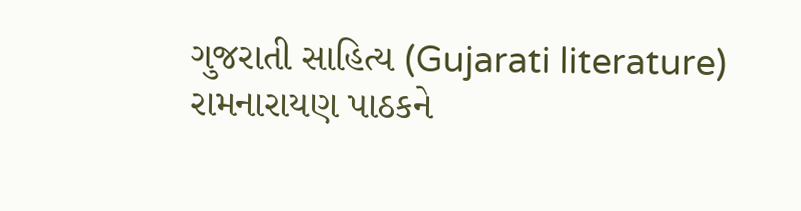ગુજરાતી સાહિત્ય (Gujarati literature)
રામનારાયણ પાઠકને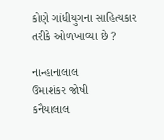કોણે ગાંધીયુગના સાહિત્યકાર તરીકે ઓળખાવ્યા છે ?

નાન્હાનાલાલ
ઉમાશંકર જોષી
કનૈયાલાલ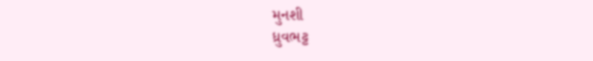મુનશી
ધ્રુવભટ્ટ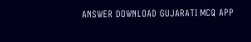ANSWER DOWNLOAD GUJARATI MCQ APP